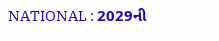NATIONAL : 2029ની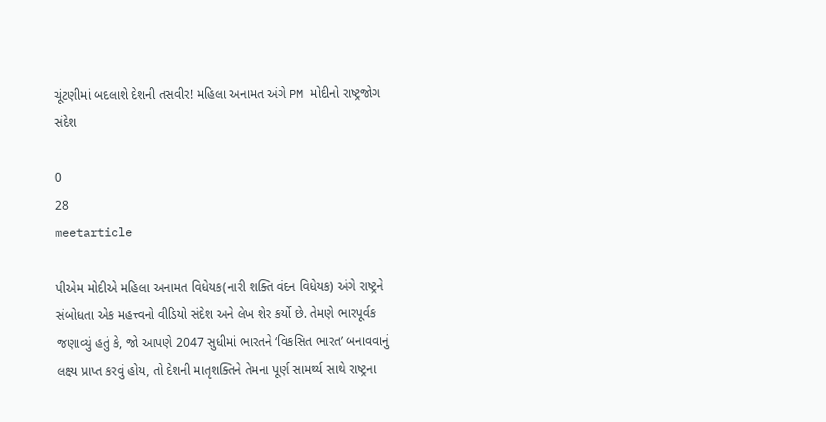ચૂંટણીમાં બદલાશે દેશની તસવીર! મહિલા અનામત અંગે PM મોદીનો રાષ્ટ્રજોગ સંદેશ

0
28
meetarticle

પીએમ મોદીએ મહિલા અનામત વિધેયક(નારી શક્તિ વંદન વિધેયક) અંગે રાષ્ટ્રને સંબોધતા એક મહત્ત્વનો વીડિયો સંદેશ અને લેખ શેર કર્યો છે. તેમણે ભારપૂર્વક જણાવ્યું હતું કે, જો આપણે 2047 સુધીમાં ભારતને ‘વિકસિત ભારત’ બનાવવાનું લક્ષ્ય પ્રાપ્ત કરવું હોય, તો દેશની માતૃશક્તિને તેમના પૂર્ણ સામર્થ્ય સાથે રાષ્ટ્રના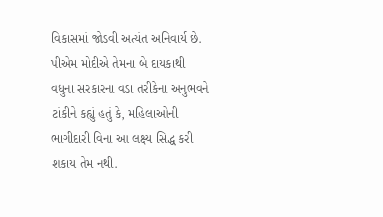વિકાસમાં જોડવી અત્યંત અનિવાર્ય છે. પીએમ મોદીએ તેમના બે દાયકાથી વધુના સરકારના વડા તરીકેના અનુભવને ટાંકીને કહ્યું હતું કે, મહિલાઓની ભાગીદારી વિના આ લક્ષ્ય સિદ્ધ કરી શકાય તેમ નથી.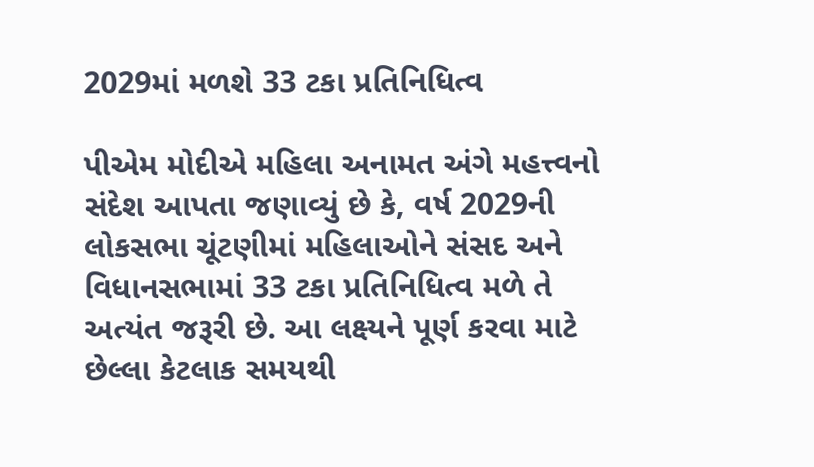2029માં મળશે 33 ટકા પ્રતિનિધિત્વ

પીએમ મોદીએ મહિલા અનામત અંગે મહત્ત્વનો સંદેશ આપતા જણાવ્યું છે કે, વર્ષ 2029ની લોકસભા ચૂંટણીમાં મહિલાઓને સંસદ અને વિધાનસભામાં 33 ટકા પ્રતિનિધિત્વ મળે તે અત્યંત જરૂરી છે. આ લક્ષ્યને પૂર્ણ કરવા માટે છેલ્લા કેટલાક સમયથી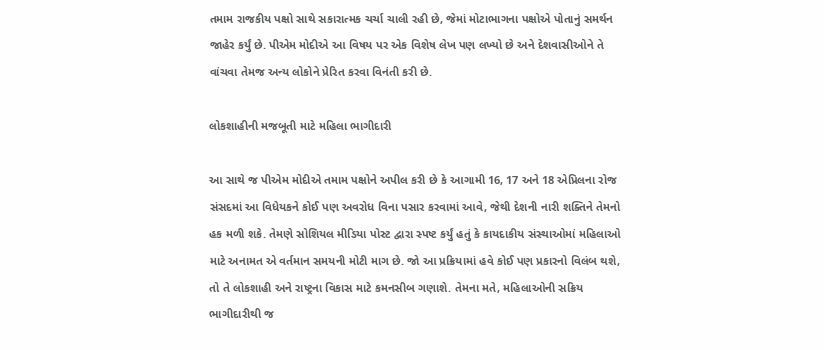તમામ રાજકીય પક્ષો સાથે સકારાત્મક ચર્ચા ચાલી રહી છે, જેમાં મોટાભાગના પક્ષોએ પોતાનું સમર્થન જાહેર કર્યું છે. પીએમ મોદીએ આ વિષય પર એક વિશેષ લેખ પણ લખ્યો છે અને દેશવાસીઓને તે વાંચવા તેમજ અન્ય લોકોને પ્રેરિત કરવા વિનંતી કરી છે.

લોકશાહીની મજબૂતી માટે મહિલા ભાગીદારી

આ સાથે જ પીએમ મોદીએ તમામ પક્ષોને અપીલ કરી છે કે આગામી 16, 17 અને 18 એપ્રિલના રોજ સંસદમાં આ વિધેયકને કોઈ પણ અવરોધ વિના પસાર કરવામાં આવે, જેથી દેશની નારી શક્તિને તેમનો હક મળી શકે. તેમણે સોશિયલ મીડિયા પોસ્ટ દ્વારા સ્પષ્ટ કર્યું હતું કે કાયદાકીય સંસ્થાઓમાં મહિલાઓ માટે અનામત એ વર્તમાન સમયની મોટી માગ છે. જો આ પ્રક્રિયામાં હવે કોઈ પણ પ્રકારનો વિલંબ થશે, તો તે લોકશાહી અને રાષ્ટ્રના વિકાસ માટે કમનસીબ ગણાશે. તેમના મતે, મહિલાઓની સક્રિય ભાગીદારીથી જ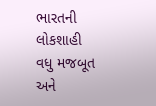ભારતની લોકશાહી વધુ મજબૂત અને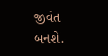જીવંત બનશે.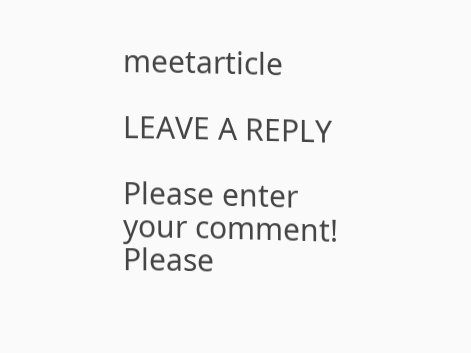meetarticle

LEAVE A REPLY

Please enter your comment!
Please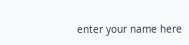enter your name here